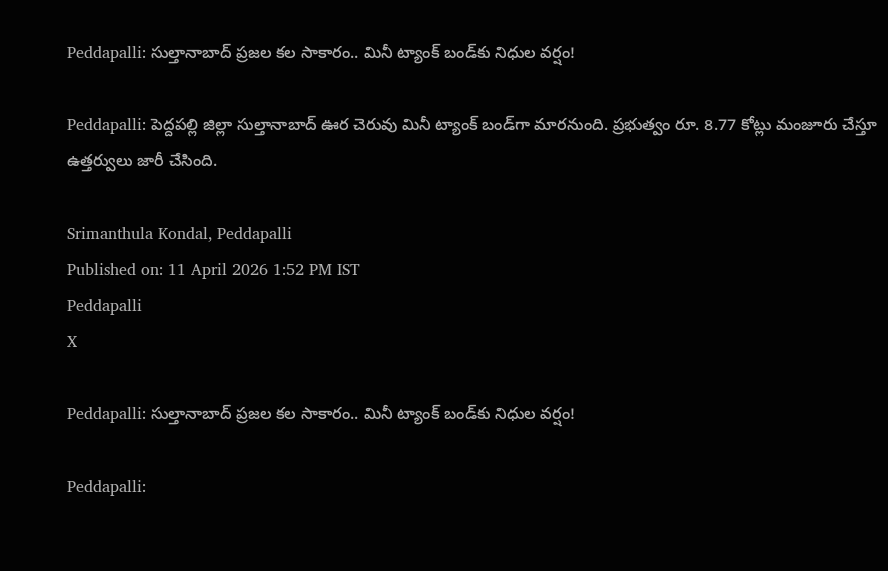Peddapalli: సుల్తానాబాద్ ప్రజల కల సాకారం.. మినీ ట్యాంక్ బండ్‌కు నిధుల వర్షం!

Peddapalli: పెద్దపల్లి జిల్లా సుల్తానాబాద్ ఊర చెరువు మినీ ట్యాంక్ బండ్‌గా మారనుంది. ప్రభుత్వం రూ. 8.77 కోట్లు మంజూరు చేస్తూ ఉత్తర్వులు జారీ చేసింది.

Srimanthula Kondal, Peddapalli
Published on: 11 April 2026 1:52 PM IST
Peddapalli
X

Peddapalli: సుల్తానాబాద్ ప్రజల కల సాకారం.. మినీ ట్యాంక్ బండ్‌కు నిధుల వర్షం!

Peddapalli: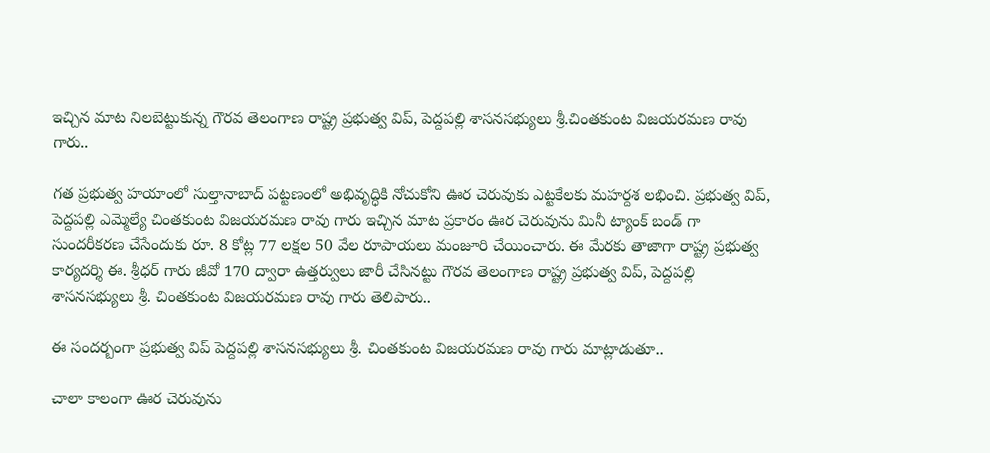ఇచ్చిన మాట నిలబెట్టుకున్న గౌరవ తెలంగాణ రాష్ట్ర ప్రభుత్వ విప్, పెద్దపల్లి శాసనసభ్యులు శ్రీ.చింతకుంట విజయరమణ రావు గారు..

గత ప్రభుత్వ హయాంలో సుల్తానాబాద్ పట్టణంలో అభివృద్ధికి నోచుకోని ఊర చెరువుకు ఎట్టకేలకు మహర్దశ లభించి. ప్రభుత్వ విప్, పెద్దపల్లి ఎమ్మెల్యే చింతకుంట విజయరమణ రావు గారు ఇచ్చిన మాట ప్రకారం ఊర చెరువును మినీ ట్యాంక్ బండ్ గా సుందరీకరణ చేసేందుకు రూ. 8 కోట్ల 77 లక్షల 50 వేల రూపాయలు మంజూరి చేయించారు. ఈ మేరకు తాజాగా రాష్ట్ర ప్రభుత్వ కార్యదర్శి ఈ. శ్రీధర్ గారు జీవో 170 ద్వారా ఉత్తర్వులు జారీ చేసినట్టు గౌరవ తెలంగాణ రాష్ట్ర ప్రభుత్వ విప్, పెద్దపల్లి శాసనసభ్యులు శ్రీ. చింతకుంట విజయరమణ రావు గారు తెలిపారు..

ఈ సందర్బంగా ప్రభుత్వ విప్ పెద్దపల్లి శాసనసభ్యులు శ్రీ. చింతకుంట విజయరమణ రావు గారు మాట్లాడుతూ..

చాలా కాలంగా ఊర చెరువును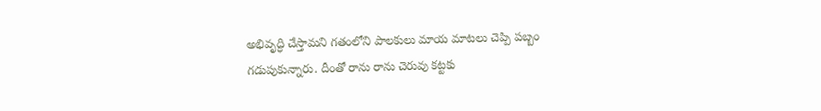అభివృద్ధి చేస్తామని గతంలోని పాలకులు మాయ మాటలు చెప్పి పబ్బం గడుపుకున్నారు. దీంతో రాను రాను చెరువు కట్టకు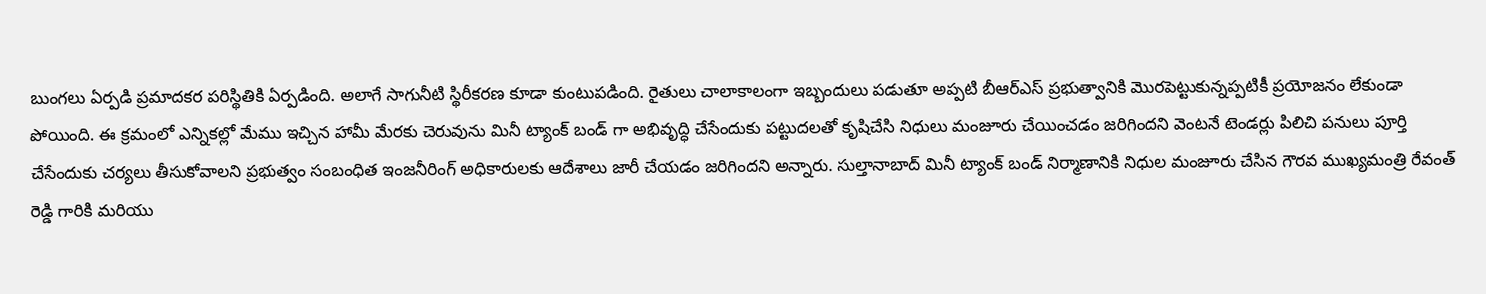బుంగలు ఏర్పడి ప్రమాదకర పరిస్థితికి ఏర్పడింది. అలాగే సాగునీటి స్థిరీకరణ కూడా కుంటుపడింది. రైతులు చాలాకాలంగా ఇబ్బందులు పడుతూ అప్పటి బీఆర్ఎస్ ప్రభుత్వానికి మొరపెట్టుకున్నప్పటికీ ప్రయోజనం లేకుండా పోయింది. ఈ క్రమంలో ఎన్నికల్లో మేము ఇచ్చిన హామీ మేరకు చెరువును మినీ ట్యాంక్ బండ్ గా అభివృద్ధి చేసేందుకు పట్టుదలతో కృషిచేసి నిధులు మంజూరు చేయించడం జరిగిందని వెంటనే టెండర్లు పిలిచి పనులు పూర్తి చేసేందుకు చర్యలు తీసుకోవాలని ప్రభుత్వం సంబంధిత ఇంజనీరింగ్ అధికారులకు ఆదేశాలు జారీ చేయడం జరిగిందని అన్నారు. సుల్తానాబాద్ మినీ ట్యాంక్ బండ్ నిర్మాణానికి నిధుల మంజూరు చేసిన గౌరవ ముఖ్యమంత్రి రేవంత్ రెడ్డి గారికి మరియు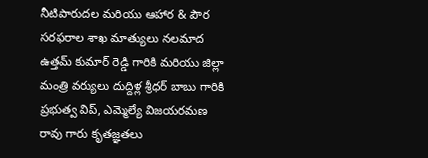నీటిపారుదల మరియు ఆహార & పౌర సరఫరాల శాఖ మాత్యులు నలమాద ఉత్తమ్ కుమార్ రెడ్డి గారికి మరియు జిల్లా మంత్రి వర్యులు దుద్దిళ్ల శ్రీధర్ బాబు గారికి ప్రభుత్వ విప్, ఎమ్మెల్యే విజయరమణ రావు గారు కృతజ్ఞతలు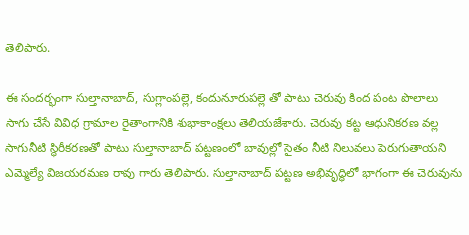తెలిపారు.

ఈ సందర్భంగా సుల్తానాబాద్, సుగ్లాంపల్లె, కందునూరుపల్లె తో పాటు చెరువు కింద పంట పొలాలు సాగు చేసే వివిధ గ్రామాల రైతాంగానికి శుభాకాంక్షలు తెలియజేశారు. చెరువు కట్ట ఆధునికరణ వల్ల సాగునీటి స్థిరీకరణతో పాటు సుల్తానాబాద్ పట్టణంలో బావుల్లో సైతం నీటి నిలువలు పెరుగుతాయని ఎమ్మెల్యే విజయరమణ రావు గారు తెలిపారు. సుల్తానాబాద్ పట్టణ అభివృద్ధిలో భాగంగా ఈ చెరువును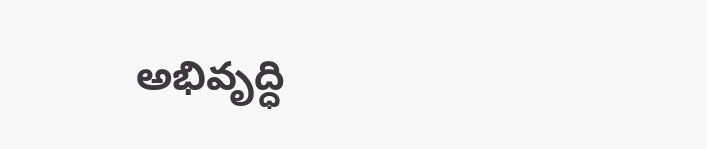అభివృద్ధి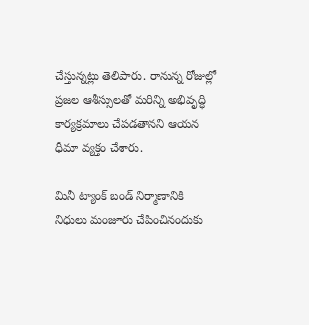చేస్తున్నట్లు తెలిపారు. రానున్న రోజుల్లో ప్రజల ఆశీస్సులతో మరిన్ని అభివృద్ధి కార్యక్రమాలు చేపడతానని ఆయన ధీమా వ్యక్తం చేశారు.

మినీ ట్యాంక్ బండ్ నిర్మాణానికి నిధులు మంజూరు చేపించినందుకు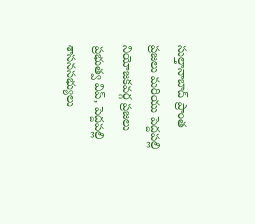సుల్తానాబాద్ ప్రాంత ప్రజలు మరియు పెద్దపల్లి నియోజకవర్గ ప్రజలు ప్రభుత్వ విప్, పెద్దపల్లి శాసనసభ్యులు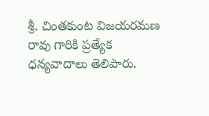శ్రీ. చింతకుంట విజయరమణ రావు గారికి ప్రత్యేక ధన్యవాదాలు తెలిపారు.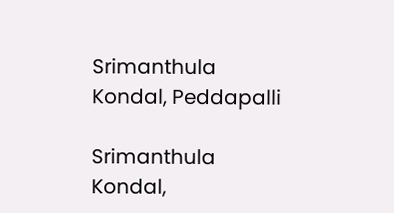Srimanthula Kondal, Peddapalli

Srimanthula Kondal,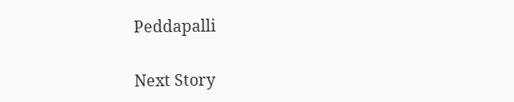Peddapalli

Next Story